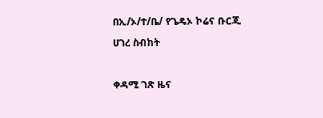በኢ/ኦ/ተ/ቤ/ የጌዴኦ ኮሬና ቡርጂ ሀገረ ስብከት

ቀዳሚ ገጽ ዜና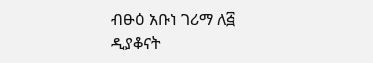ብፁዕ አቡነ ገሪማ ለ፭ ዲያቆናት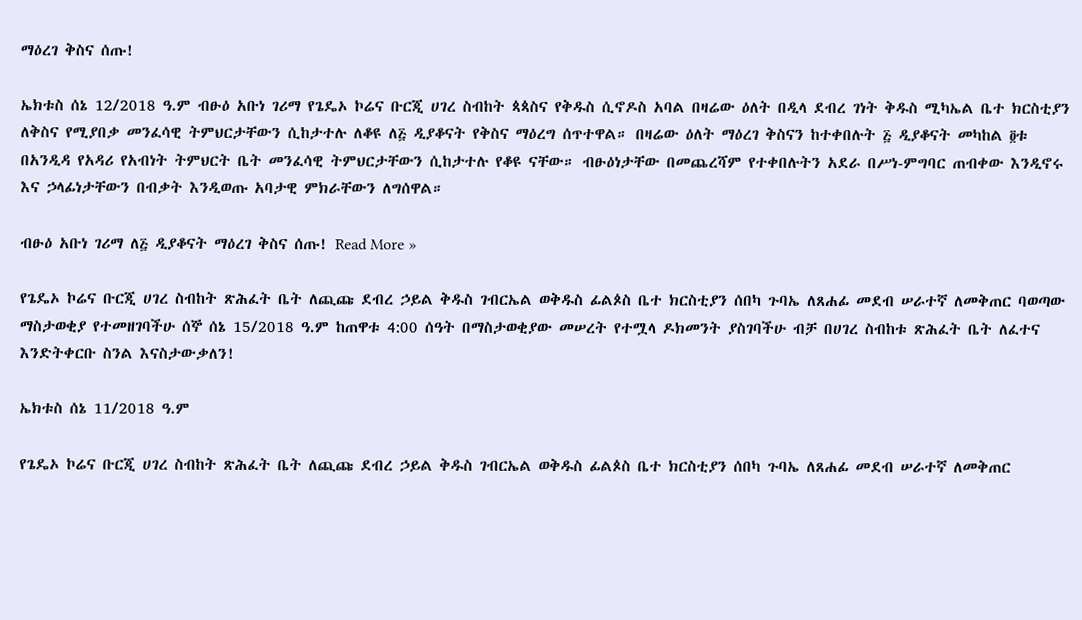ማዕረገ ቅስና ሰጡ!

ኤክቱስ ሰኔ 12/2018 ዓ.ም ብፁዕ አቡነ ገሪማ የጌዴኦ ኮሬና ቡርጂ ሀገረ ስብከት ጳጳስና የቅዱስ ሲኖዶስ አባል በዛሬው ዕለት በዲላ ደብረ ገነት ቅዱስ ሚካኤል ቤተ ክርስቲያን ለቅስና የሚያበቃ መንፈሳዊ ትምህርታቸውን ሲከታተሉ ለቆዩ ለ፭ ዲያቆናት የቅስና ማዕረግ ሰጥተዋል። በዛሬው ዕለት ማዕረገ ቅስናን ከተቀበሉት ፭ ዲያቆናት መካከል ፬ቱ በአንዲዳ የአዳሪ የአብነት ትምህርት ቤት መንፈሳዊ ትምህርታቸውን ሲከታተሉ የቆዩ ናቸው። ብፁዕነታቸው በመጨረሻም የተቀበሉትን አደራ በሥነ-ምግባር ጠብቀው እንዲኖሩ እና ኃላፊነታቸውን በብቃት እንዲወጡ አባታዊ ምክራቸውን ለግሰዋል።

ብፁዕ አቡነ ገሪማ ለ፭ ዲያቆናት ማዕረገ ቅስና ሰጡ! Read More »

የጌዴኦ ኮሬና ቡርጂ ሀገረ ስብከት ጽሕፈት ቤት ለጪጩ ደብረ ኃይል ቅዱስ ገብርኤል ወቅዱስ ፊልጶስ ቤተ ክርስቲያን ሰበካ ጉባኤ ለጸሐፊ መደብ ሠራተኛ ለመቅጠር ባወጣው ማስታወቂያ የተመዘገባችሁ ሰኞ ሰኔ 15/2018 ዓ.ም ከጠዋቱ 4:00 ሰዓት በማስታወቂያው መሠረት የተሟላ ዶክመንት ያስገባችሁ ብቻ በሀገረ ስብከቱ ጽሕፈት ቤት ለፈተና እንድትቀርቡ ስንል እናስታውቃለን!

ኤክቱስ ሰኔ 11/2018 ዓ.ም

የጌዴኦ ኮሬና ቡርጂ ሀገረ ስብከት ጽሕፈት ቤት ለጪጩ ደብረ ኃይል ቅዱስ ገብርኤል ወቅዱስ ፊልጶስ ቤተ ክርስቲያን ሰበካ ጉባኤ ለጸሐፊ መደብ ሠራተኛ ለመቅጠር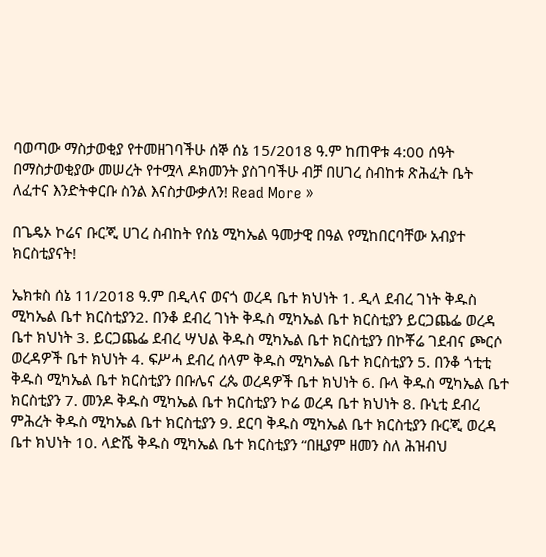ባወጣው ማስታወቂያ የተመዘገባችሁ ሰኞ ሰኔ 15/2018 ዓ.ም ከጠዋቱ 4:00 ሰዓት በማስታወቂያው መሠረት የተሟላ ዶክመንት ያስገባችሁ ብቻ በሀገረ ስብከቱ ጽሕፈት ቤት ለፈተና እንድትቀርቡ ስንል እናስታውቃለን! Read More »

በጌዴኦ ኮሬና ቡርጂ ሀገረ ስብከት የሰኔ ሚካኤል ዓመታዊ በዓል የሚከበርባቸው አብያተ ክርስቲያናት!

ኤክቱስ ሰኔ 11/2018 ዓ.ም በዲላና ወናጎ ወረዳ ቤተ ክህነት 1. ዲላ ደብረ ገነት ቅዱስ ሚካኤል ቤተ ክርስቲያን2. በንቆ ደብረ ገነት ቅዱስ ሚካኤል ቤተ ክርስቲያን ይርጋጨፌ ወረዳ ቤተ ክህነት 3. ይርጋጨፌ ደብረ ሣህል ቅዱስ ሚካኤል ቤተ ክርስቲያን በኮቾሬ ገደብና ጮርሶ ወረዳዎች ቤተ ክህነት 4. ፍሥሓ ደብረ ሰላም ቅዱስ ሚካኤል ቤተ ክርስቲያን 5. በንቆ ጎቲቲ ቅዱስ ሚካኤል ቤተ ክርስቲያን በቡሌና ረጴ ወረዳዎች ቤተ ክህነት 6. ቡላ ቅዱስ ሚካኤል ቤተ ክርስቲያን 7. መንዶ ቅዱስ ሚካኤል ቤተ ክርስቲያን ኮሬ ወረዳ ቤተ ክህነት 8. ቡኒቲ ደብረ ምሕረት ቅዱስ ሚካኤል ቤተ ክርስቲያን 9. ደርባ ቅዱስ ሚካኤል ቤተ ክርስቲያን ቡርጂ ወረዳ ቤተ ክህነት 10. ላድሼ ቅዱስ ሚካኤል ቤተ ክርስቲያን “በዚያም ዘመን ስለ ሕዝብህ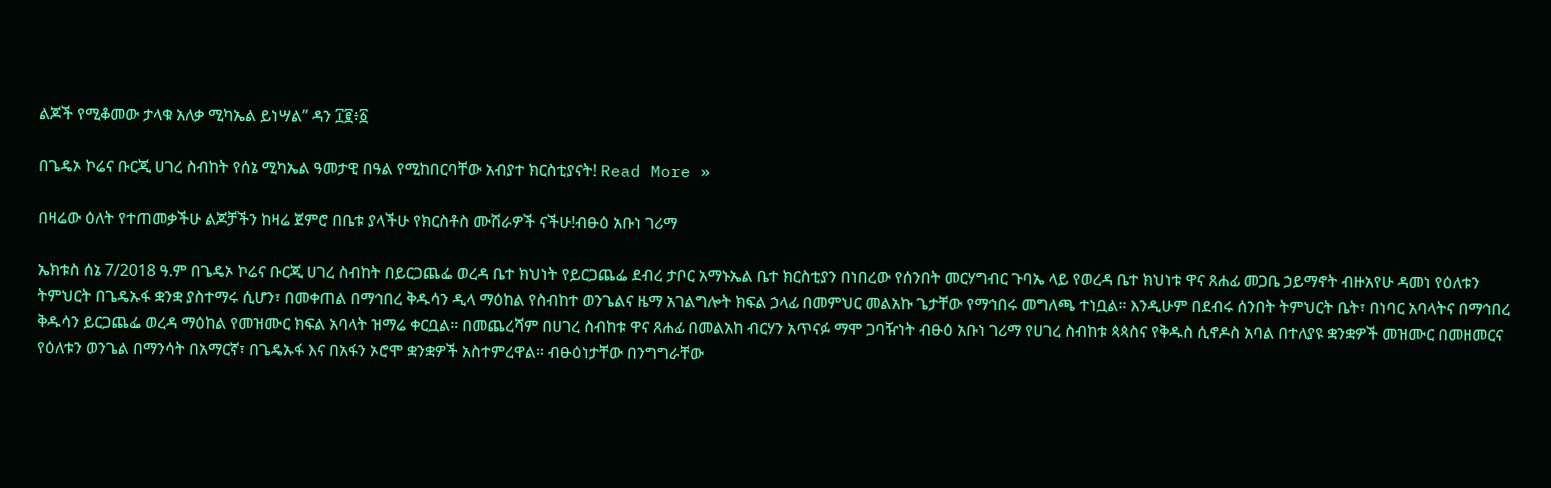ልጆች የሚቆመው ታላቁ አለቃ ሚካኤል ይነሣል” ዳን ፲፪፥፩

በጌዴኦ ኮሬና ቡርጂ ሀገረ ስብከት የሰኔ ሚካኤል ዓመታዊ በዓል የሚከበርባቸው አብያተ ክርስቲያናት! Read More »

በዛሬው ዕለት የተጠመቃችሁ ልጆቻችን ከዛሬ ጀምሮ በቤቱ ያላችሁ የክርስቶስ ሙሽራዎች ናችሁ!ብፁዕ አቡነ ገሪማ

ኤክቱስ ሰኔ 7/2018 ዓ.ም በጌዴኦ ኮሬና ቡርጂ ሀገረ ስብከት በይርጋጨፌ ወረዳ ቤተ ክህነት የይርጋጨፌ ደብረ ታቦር አማኑኤል ቤተ ክርስቲያን በነበረው የሰንበት መርሃግብር ጉባኤ ላይ የወረዳ ቤተ ክህነቱ ዋና ጸሐፊ መጋቤ ኃይማኖት ብዙአየሁ ዳመነ የዕለቱን ትምህርት በጌዴኡፋ ቋንቋ ያስተማሩ ሲሆን፣ በመቀጠል በማኅበረ ቅዱሳን ዲላ ማዕከል የስብከተ ወንጌልና ዜማ አገልግሎት ክፍል ኃላፊ በመምህር መልአኩ ጌታቸው የማኅበሩ መግለጫ ተነቧል። እንዲሁም በደብሩ ሰንበት ትምህርት ቤት፣ በነባር አባላትና በማኅበረ ቅዱሳን ይርጋጨፌ ወረዳ ማዕከል የመዝሙር ክፍል አባላት ዝማሬ ቀርቧል። በመጨረሻም በሀገረ ስብከቱ ዋና ጸሐፊ በመልአከ ብርሃን አጥናፉ ማሞ ጋባዥነት ብፁዕ አቡነ ገሪማ የሀገረ ስብከቱ ጳጳስና የቅዱስ ሲኖዶስ አባል በተለያዩ ቋንቋዎች መዝሙር በመዘመርና የዕለቱን ወንጌል በማንሳት በአማርኛ፣ በጌዴኡፋ እና በአፋን ኦሮሞ ቋንቋዎች አስተምረዋል። ብፁዕነታቸው በንግግራቸው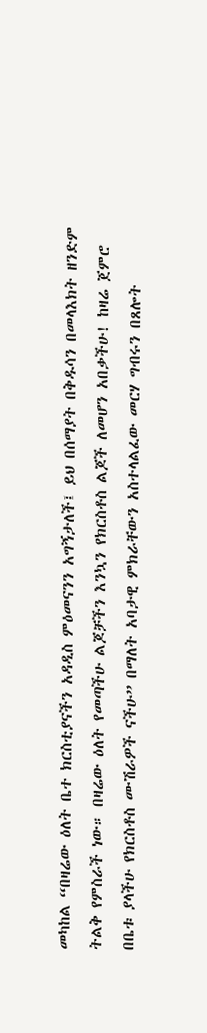መካከል “በዛሬው ዕለት ቤተ ክርስቲያናችን አዳዲስ ምዕመናንን አግኝታለች፤ ይህ በሰማያት በቅዱሳን በመላእክት ዘንድም ትልቅ የምስራች ነው። በዛሬው ዕለት የመጣችሁ ልጆቻችን እንኳን የክርስቶስ ልጆች ለመሆን አበቃችሁ! ከዛሬ ጀምሮ በቤቱ ያላችሁ የክርስቶስ ሙሽራዎች ናችሁ” በማለት አባታዊ ምክራቸውን አስተላልፈው መርሃ ግብሩን በጸሎት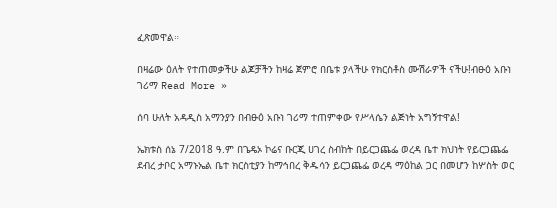ፈጽመዋል።

በዛሬው ዕለት የተጠመቃችሁ ልጆቻችን ከዛሬ ጀምሮ በቤቱ ያላችሁ የክርስቶስ ሙሽራዎች ናችሁ!ብፁዕ አቡነ ገሪማ Read More »

ሰባ ሁለት አዳዲስ አማንያን በብፁዕ አቡነ ገሪማ ተጠምቀው የሥላሴን ልጅነት አግኝተዋል!

ኤክቱስ ሰኔ 7/2018 ዓ.ም በጌዴኦ ኮሬና ቡርጂ ሀገረ ስብከት በይርጋጨፌ ወረዳ ቤተ ክህነት የይርጋጨፌ ደብረ ታቦር አማኑኤል ቤተ ክርስቲያን ከማኅበረ ቅዱሳን ይርጋጨፌ ወረዳ ማዕከል ጋር በመሆን ከሦስት ወር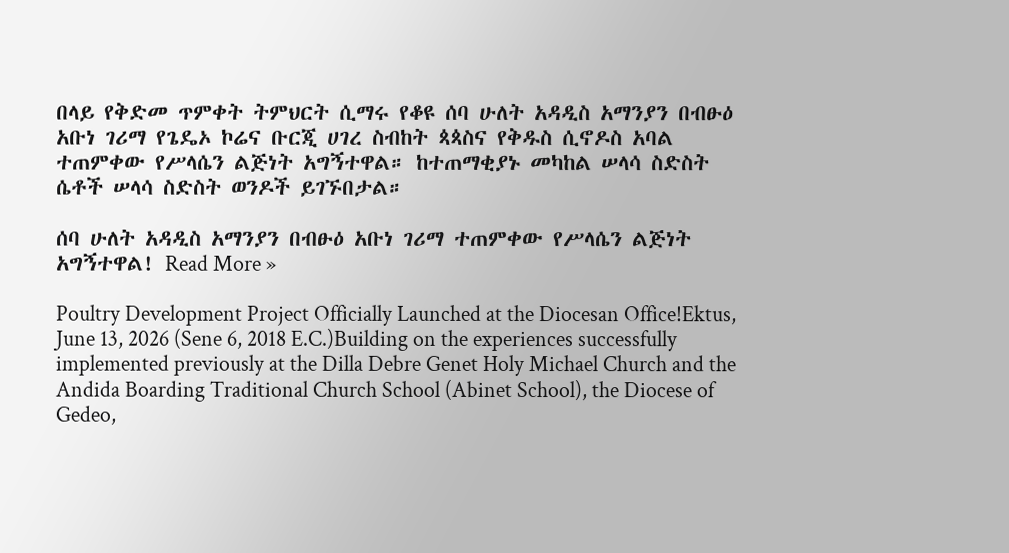በላይ የቅድመ ጥምቀት ትምህርት ሲማሩ የቆዩ ሰባ ሁለት አዳዲስ አማንያን በብፁዕ አቡነ ገሪማ የጌዴኦ ኮሬና ቡርጂ ሀገረ ስብከት ጳጳስና የቅዱስ ሲኖዶስ አባል ተጠምቀው የሥላሴን ልጅነት አግኝተዋል። ከተጠማቂያኑ መካከል ሠላሳ ስድስት ሴቶች ሠላሳ ስድስት ወንዶች ይገኙበታል።

ሰባ ሁለት አዳዲስ አማንያን በብፁዕ አቡነ ገሪማ ተጠምቀው የሥላሴን ልጅነት አግኝተዋል! Read More »

Poultry Development Project Officially Launched at the Diocesan Office!Ektus, June 13, 2026 (Sene 6, 2018 E.C.)Building on the experiences successfully implemented previously at the Dilla Debre Genet Holy Michael Church and the Andida Boarding Traditional Church School (Abinet School), the Diocese of Gedeo,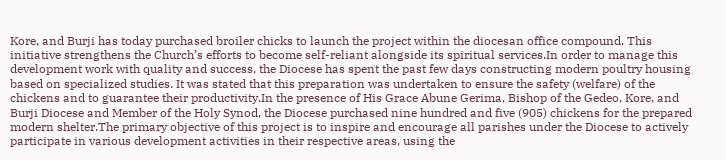Kore, and Burji has today purchased broiler chicks to launch the project within the diocesan office compound. This initiative strengthens the Church’s efforts to become self-reliant alongside its spiritual services.In order to manage this development work with quality and success, the Diocese has spent the past few days constructing modern poultry housing based on specialized studies. It was stated that this preparation was undertaken to ensure the safety (welfare) of the chickens and to guarantee their productivity.In the presence of His Grace Abune Gerima, Bishop of the Gedeo, Kore, and Burji Diocese and Member of the Holy Synod, the Diocese purchased nine hundred and five (905) chickens for the prepared modern shelter.The primary objective of this project is to inspire and encourage all parishes under the Diocese to actively participate in various development activities in their respective areas, using the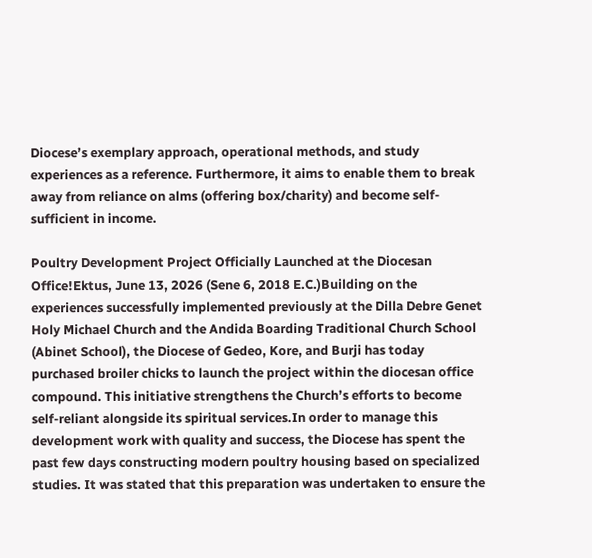Diocese’s exemplary approach, operational methods, and study experiences as a reference. Furthermore, it aims to enable them to break away from reliance on alms (offering box/charity) and become self-sufficient in income.

Poultry Development Project Officially Launched at the Diocesan Office!Ektus, June 13, 2026 (Sene 6, 2018 E.C.)Building on the experiences successfully implemented previously at the Dilla Debre Genet Holy Michael Church and the Andida Boarding Traditional Church School (Abinet School), the Diocese of Gedeo, Kore, and Burji has today purchased broiler chicks to launch the project within the diocesan office compound. This initiative strengthens the Church’s efforts to become self-reliant alongside its spiritual services.In order to manage this development work with quality and success, the Diocese has spent the past few days constructing modern poultry housing based on specialized studies. It was stated that this preparation was undertaken to ensure the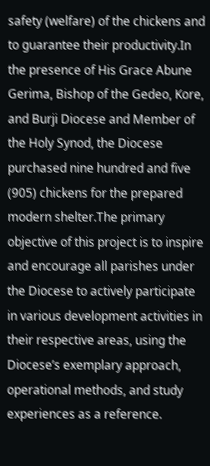safety (welfare) of the chickens and to guarantee their productivity.In the presence of His Grace Abune Gerima, Bishop of the Gedeo, Kore, and Burji Diocese and Member of the Holy Synod, the Diocese purchased nine hundred and five (905) chickens for the prepared modern shelter.The primary objective of this project is to inspire and encourage all parishes under the Diocese to actively participate in various development activities in their respective areas, using the Diocese’s exemplary approach, operational methods, and study experiences as a reference.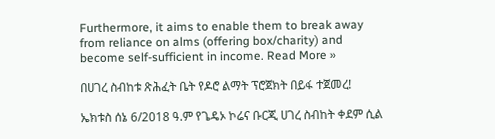Furthermore, it aims to enable them to break away from reliance on alms (offering box/charity) and become self-sufficient in income. Read More »

በሀገረ ስብከቱ ጽሕፈት ቤት የዶሮ ልማት ፕሮጀክት በይፋ ተጀመረ!

ኤክቱስ ሰኔ 6/2018 ዓ.ም የጌዴኦ ኮሬና ቡርጂ ሀገረ ስብከት ቀደም ሲል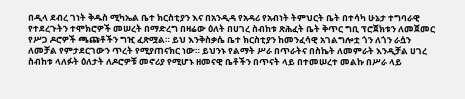በዲላ ደብረ ገነት ቅዱስ ሚካኤል ቤተ ክርስቲያን እና በአንዲዳ የአዳሪ የአብነት ትምህርት ቤት በተሳካ ሁኔታ ተግባራዊ የተደረጉትን ተሞክሮዎች መሠረት በማድረግ በዛሬው ዕለት በሀገረ ስብከቱ ጽሕፈት ቤት ቅጥር ግቢ ፕሮጀክቱን ለመጀመር የሥጋ ዶሮዎች ጫጩቶችን ግዢ ፈጽሟል። ይህ እንቅስቃሴ ቤተ ክርስቲያን ከመንፈሳዊ አገልግሎቷ ጎን ለጎን ራሷን ለመቻል የምታደርገውን ጥረት የሚያጠናክር ነው። ይህንኑ የልማት ሥራ በጥራትና በስኬት ለመምራት እንዲቻል ሀገረ ስብከቱ ላለፉት ዕለታት ለዶሮዎቹ መኖሪያ የሚሆኑ ዘመናዊ ቤቶችን በጥናት ላይ በተመሠረተ መልኩ በሥራ ላይ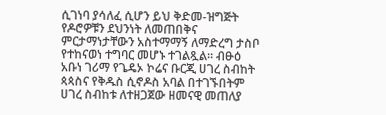ሲገነባ ያሳለፈ ሲሆን ይህ ቅድመ-ዝግጅት የዶሮዎቹን ደህንነት ለመጠበቅና ምርታማነታቸውን አስተማማኝ ለማድረግ ታስቦ የተከናወነ ተግባር መሆኑ ተገልጿል። ብፁዕ አቡነ ገሪማ የጌዴኦ ኮሬና ቡርጂ ሀገረ ስብከት ጳጳስና የቅዱስ ሲኖዶስ አባል በተገኙበትም ሀገረ ስብከቱ ለተዘጋጀው ዘመናዊ መጠለያ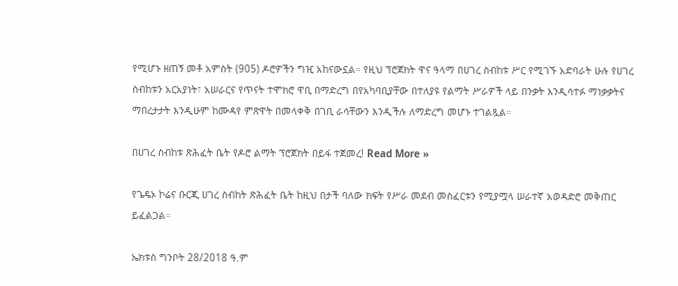የሚሆኑ ዘጠኝ መቶ አምስት (905) ዶሮዎችን ግዢ አከናውኗል። የዚህ ፕሮጀክት ዋና ዓላማ በሀገረ ስብከቱ ሥር የሚገኙ አድባራት ሁሉ የሀገረ ስብከቱን አርአያነት፣ አሠራርና የጥናት ተሞክሮ ዋቢ በማድረግ በየአካባቢያቸው በተለያዩ የልማት ሥራዎች ላይ በንቃት እንዲሳተፉ ማነቃቃትና ማበረታታት እንዲሁም ከሙዳየ ምጽዋት በመላቀቅ በገቢ ራሳቸውን እንዲችሉ ለማድረግ መሆኑ ተገልጿል።

በሀገረ ስብከቱ ጽሕፈት ቤት የዶሮ ልማት ፕሮጀክት በይፋ ተጀመረ! Read More »

የጌዴኦ ኮሬና ቡርጂ ሀገረ ስብከት ጽሕፈት ቤት ከዚህ በታች ባለው ክፍት የሥራ መደብ መስፈርቱን የሚያሟላ ሠራተኛ አወዳድሮ መቅጠር ይፈልጋል።

ኤክቱስ ግንቦት 28/2018 ዓ.ም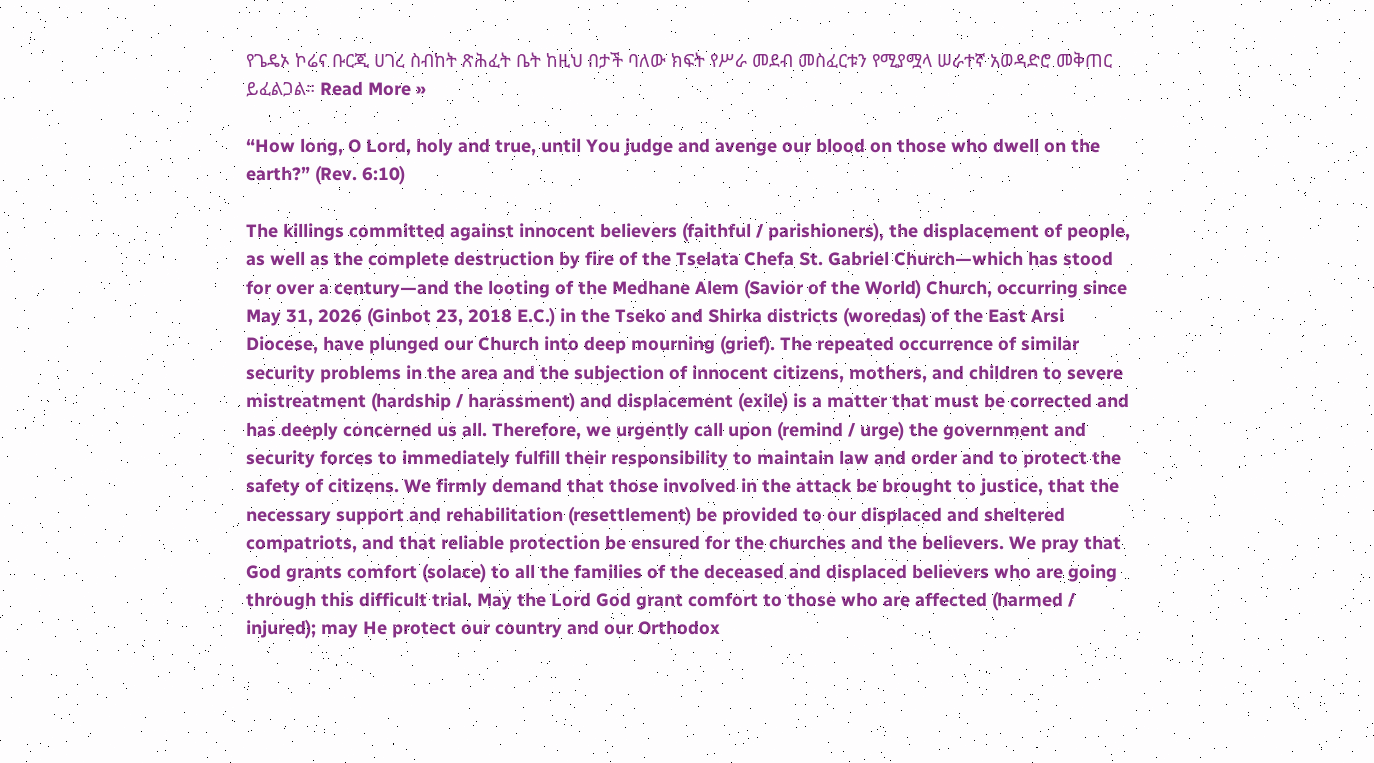የጌዴኦ ኮሬና ቡርጂ ሀገረ ስብከት ጽሕፈት ቤት ከዚህ በታች ባለው ክፍት የሥራ መደብ መስፈርቱን የሚያሟላ ሠራተኛ አወዳድሮ መቅጠር ይፈልጋል። Read More »

“How long, O Lord, holy and true, until You judge and avenge our blood on those who dwell on the earth?” (Rev. 6:10)

The killings committed against innocent believers (faithful / parishioners), the displacement of people, as well as the complete destruction by fire of the Tselata Chefa St. Gabriel Church—which has stood for over a century—and the looting of the Medhane Alem (Savior of the World) Church, occurring since May 31, 2026 (Ginbot 23, 2018 E.C.) in the Tseko and Shirka districts (woredas) of the East Arsi Diocese, have plunged our Church into deep mourning (grief). The repeated occurrence of similar security problems in the area and the subjection of innocent citizens, mothers, and children to severe mistreatment (hardship / harassment) and displacement (exile) is a matter that must be corrected and has deeply concerned us all. Therefore, we urgently call upon (remind / urge) the government and security forces to immediately fulfill their responsibility to maintain law and order and to protect the safety of citizens. We firmly demand that those involved in the attack be brought to justice, that the necessary support and rehabilitation (resettlement) be provided to our displaced and sheltered compatriots, and that reliable protection be ensured for the churches and the believers. We pray that God grants comfort (solace) to all the families of the deceased and displaced believers who are going through this difficult trial. May the Lord God grant comfort to those who are affected (harmed / injured); may He protect our country and our Orthodox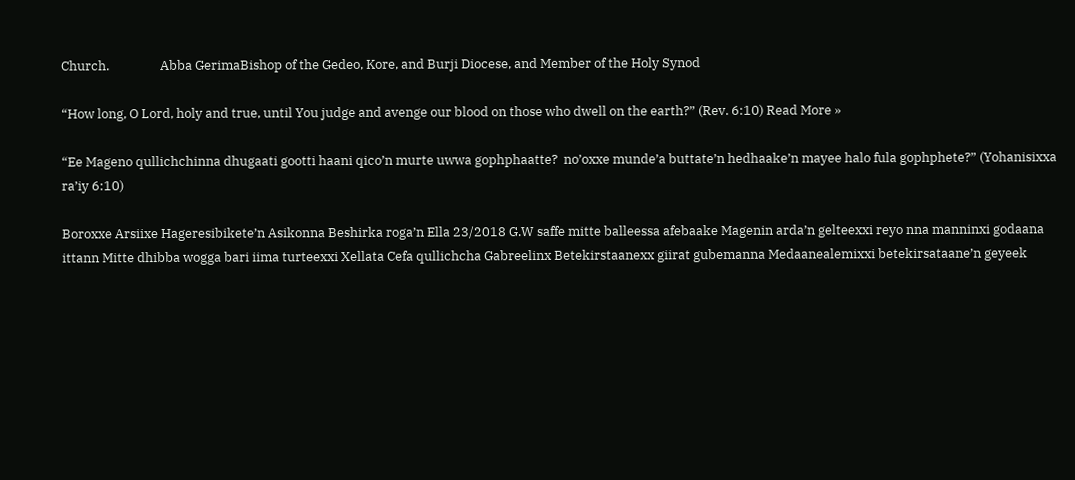Church.                 Abba GerimaBishop of the Gedeo, Kore, and Burji Diocese, and Member of the Holy Synod

“How long, O Lord, holy and true, until You judge and avenge our blood on those who dwell on the earth?” (Rev. 6:10) Read More »

“Ee Mageno qullichchinna dhugaati gootti haani qico’n murte uwwa gophphaatte?  no’oxxe munde’a buttate’n hedhaake’n mayee halo fula gophphete?” (Yohanisixxa ra’iy 6:10)

Boroxxe Arsiixe Hageresibikete’n Asikonna Beshirka roga’n Ella 23/2018 G.W saffe mitte balleessa afebaake Magenin arda’n gelteexxi reyo nna manninxi godaana ittann Mitte dhibba wogga bari iima turteexxi Xellata Cefa qullichcha Gabreelinx Betekirstaanexx giirat gubemanna Medaanealemixxi betekirsataane’n geyeek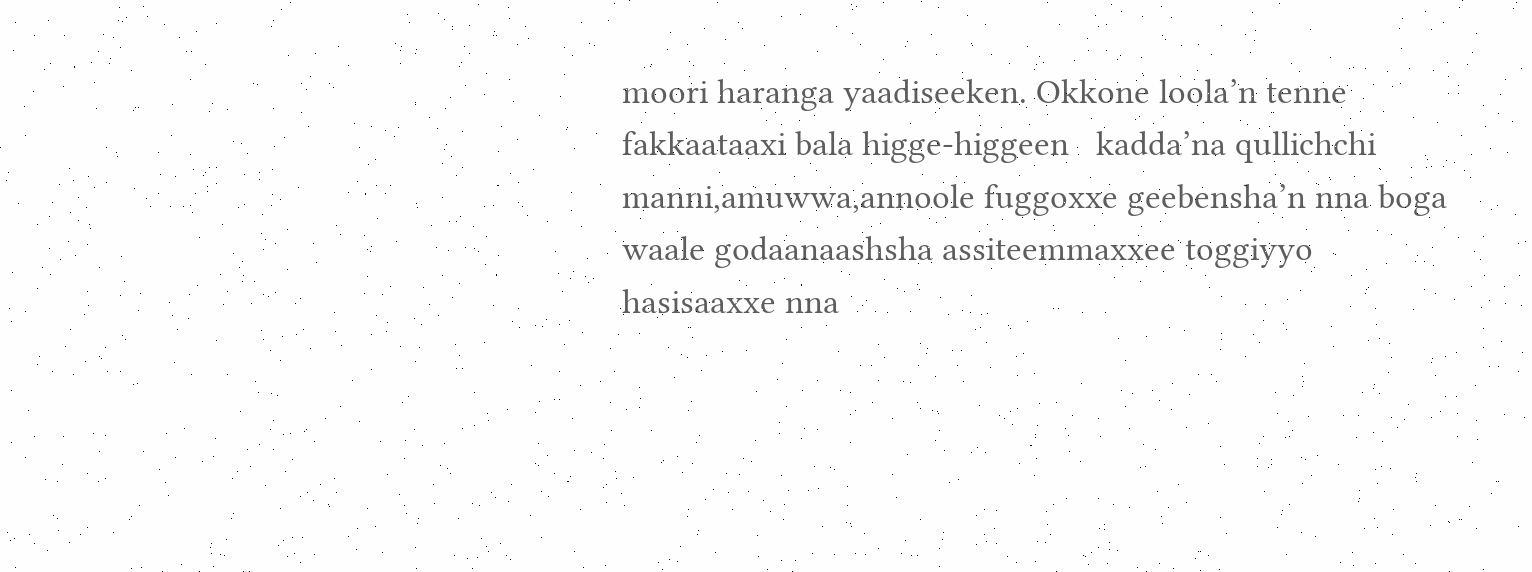moori haranga yaadiseeken. Okkone loola’n tenne fakkaataaxi bala higge-higgeen   kadda’na qullichchi manni,amuwwa,annoole fuggoxxe geebensha’n nna boga waale godaanaashsha assiteemmaxxee toggiyyo hasisaaxxe nna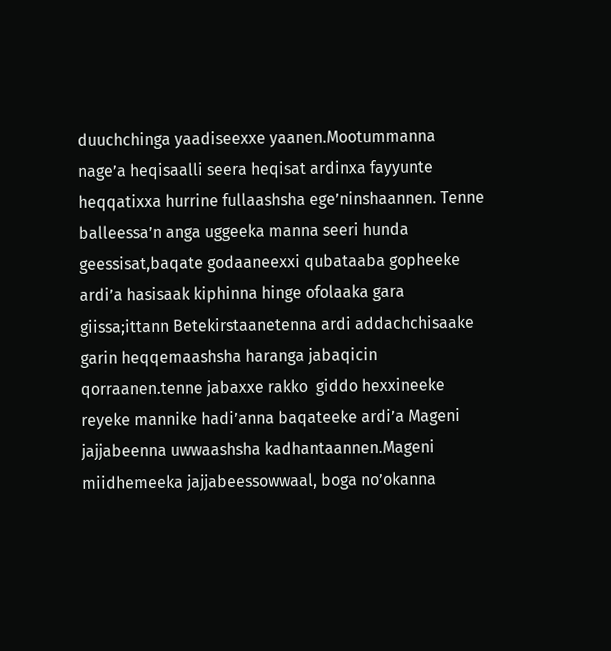duuchchinga yaadiseexxe yaanen.Mootummanna nage’a heqisaalli seera heqisat ardinxa fayyunte heqqatixxa hurrine fullaashsha ege’ninshaannen. Tenne balleessa’n anga uggeeka manna seeri hunda geessisat,baqate godaaneexxi qubataaba gopheeke ardi’a hasisaak kiphinna hinge ofolaaka gara giissa;ittann Betekirstaanetenna ardi addachchisaake garin heqqemaashsha haranga jabaqicin qorraanen.tenne jabaxxe rakko  giddo hexxineeke reyeke mannike hadi’anna baqateeke ardi’a Mageni jajjabeenna uwwaashsha kadhantaannen.Mageni miidhemeeka jajjabeessowwaal, boga no’okanna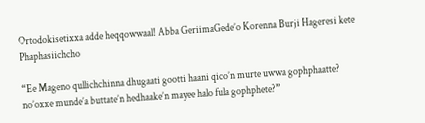Ortodokisetixxa adde heqqowwaal! Abba GeriimaGede’o Korenna Burji Hageresi kete Phaphasiichcho

“Ee Mageno qullichchinna dhugaati gootti haani qico’n murte uwwa gophphaatte?  no’oxxe munde’a buttate’n hedhaake’n mayee halo fula gophphete?”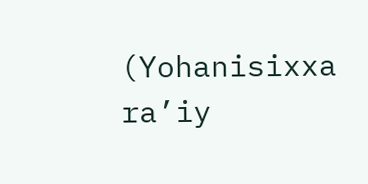(Yohanisixxa ra’iy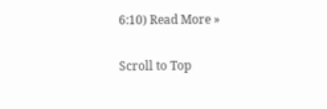6:10) Read More »

Scroll to Top